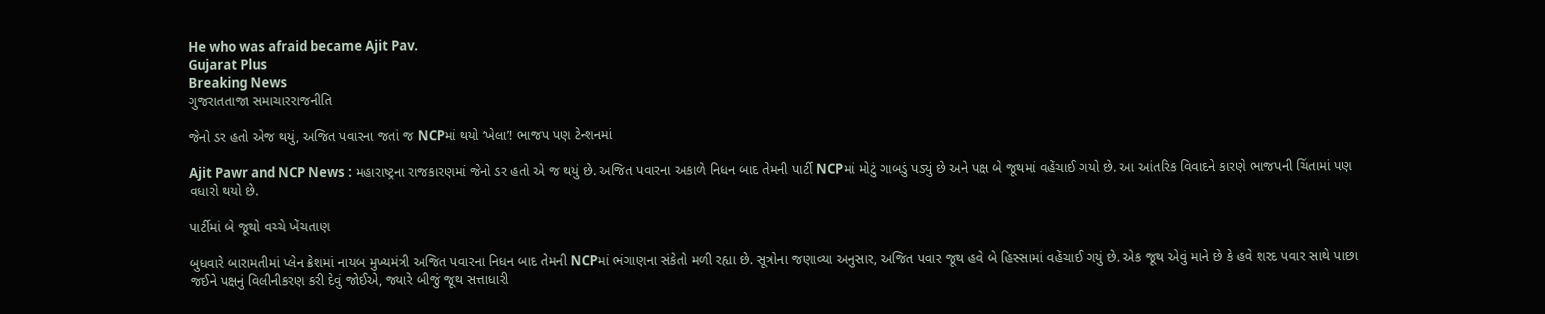He who was afraid became Ajit Pav.
Gujarat Plus
Breaking News
ગુજરાતતાજા સમાચારરાજનીતિ

જેનો ડર હતો એજ થયું, અજિત પવારના જતાં જ NCPમાં થયો ‘ખેલા’! ભાજપ પણ ટેન્શનમાં

Ajit Pawr and NCP News : મહારાષ્ટ્રના રાજકારણમાં જેનો ડર હતો એ જ થયું છે. અજિત પવારના અકાળે નિધન બાદ તેમની પાર્ટી NCPમાં મોટું ગાબડું પડ્યું છે અને પક્ષ બે જૂથમાં વહેંચાઈ ગયો છે. આ આંતરિક વિવાદને કારણે ભાજપની ચિંતામાં પણ વધારો થયો છે.

પાર્ટીમાં બે જૂથો વચ્ચે ખેંચતાણ

બુધવારે બારામતીમાં પ્લેન ક્રેશમાં નાયબ મુખ્યમંત્રી અજિત પવારના નિધન બાદ તેમની NCPમાં ભંગાણના સંકેતો મળી રહ્યા છે. સૂત્રોના જણાવ્યા અનુસાર, અજિત પવાર જૂથ હવે બે હિસ્સામાં વહેંચાઈ ગયું છે. એક જૂથ એવું માને છે કે હવે શરદ પવાર સાથે પાછા જઈને પક્ષનું વિલીનીકરણ કરી દેવું જોઈએ, જ્યારે બીજું જૂથ સત્તાધારી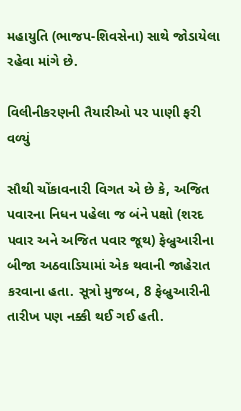મહાયુતિ (ભાજપ-શિવસેના) સાથે જોડાયેલા રહેવા માંગે છે.

વિલીનીકરણની તૈયારીઓ પર પાણી ફરી વળ્યું

સૌથી ચોંકાવનારી વિગત એ છે કે, અજિત પવારના નિધન પહેલા જ બંને પક્ષો (શરદ પવાર અને અજિત પવાર જૂથ) ફેબ્રુઆરીના બીજા અઠવાડિયામાં એક થવાની જાહેરાત કરવાના હતા. સૂત્રો મુજબ, 8 ફેબ્રુઆરીની તારીખ પણ નક્કી થઈ ગઈ હતી.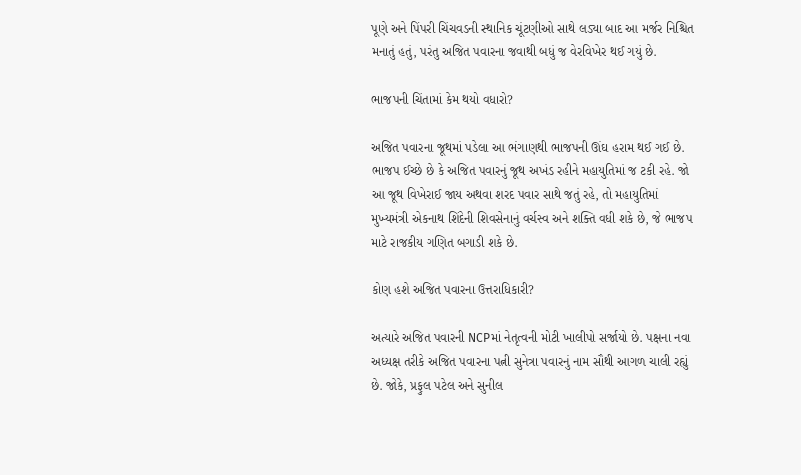પૂણે અને પિંપરી ચિંચવડની સ્થાનિક ચૂંટણીઓ સાથે લડ્યા બાદ આ મર્જર નિશ્ચિત મનાતું હતું, પરંતુ અજિત પવારના જવાથી બધું જ વેરવિખેર થઈ ગયું છે.

ભાજપની ચિંતામાં કેમ થયો વધારો?

અજિત પવારના જૂથમાં પડેલા આ ભંગાણથી ભાજપની ઊંઘ હરામ થઈ ગઈ છે. ભાજપ ઈચ્છે છે કે અજિત પવારનું જૂથ અખંડ રહીને મહાયુતિમાં જ ટકી રહે. જો આ જૂથ વિખેરાઈ જાય અથવા શરદ પવાર સાથે જતું રહે, તો મહાયુતિમાં મુખ્યમંત્રી એકનાથ શિંદેની શિવસેનાનું વર્ચસ્વ અને શક્તિ વધી શકે છે, જે ભાજપ માટે રાજકીય ગણિત બગાડી શકે છે.

કોણ હશે અજિત પવારના ઉત્તરાધિકારી?

અત્યારે અજિત પવારની NCPમાં નેતૃત્વની મોટી ખાલીપો સર્જાયો છે. પક્ષના નવા અધ્યક્ષ તરીકે અજિત પવારના પત્ની સુનેત્રા પવારનું નામ સૌથી આગળ ચાલી રહ્યું છે. જોકે, પ્રફુલ પટેલ અને સુનીલ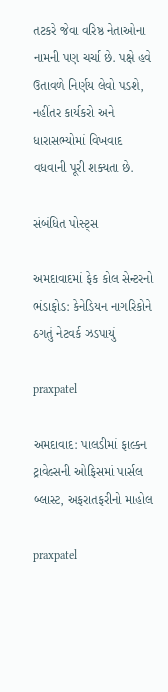તટકરે જેવા વરિષ્ઠ નેતાઓના નામની પણ ચર્ચા છે. પક્ષે હવે ઉતાવળે નિર્ણય લેવો પડશે, નહીંતર કાર્યકરો અને ધારાસભ્યોમાં વિખવાદ વધવાની પૂરી શક્યતા છે.

સંબંધિત પોસ્ટ્સ

અમદાવાદમાં ફેક કોલ સેન્ટરનો ભંડાફોડ: કેનેડિયન નાગરિકોને ઠગતું નેટવર્ક ઝડપાયું

praxpatel

અમદાવાદ: પાલડીમાં ફાલ્કન ટ્રાવેલ્સની ઓફિસમાં પાર્સલ બ્લાસ્ટ, અફરાતફરીનો માહોલ

praxpatel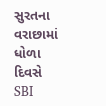સુરતના વરાછામાં ધોળા દિવસે SBI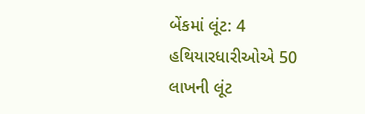બેંકમાં લૂંટ: 4 હથિયારધારીઓએ 50 લાખની લૂંટ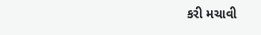કરી મચાવી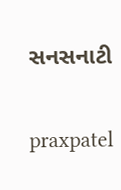સનસનાટી

praxpatel